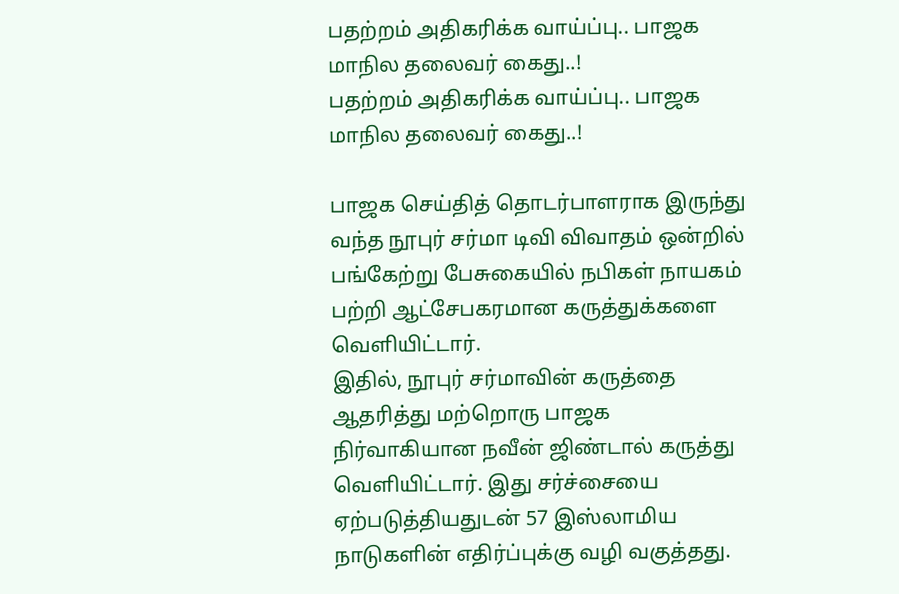பதற்றம் அதிகரிக்க வாய்ப்பு.. பாஜக மாநில தலைவர் கைது..!
பதற்றம் அதிகரிக்க வாய்ப்பு.. பாஜக மாநில தலைவர் கைது..!

பாஜக செய்தித் தொடர்பாளராக இருந்து வந்த நூபுர் சர்மா டிவி விவாதம் ஒன்றில் பங்கேற்று பேசுகையில் நபிகள் நாயகம் பற்றி ஆட்சேபகரமான கருத்துக்களை வெளியிட்டார்.
இதில், நூபுர் சர்மாவின் கருத்தை ஆதரித்து மற்றொரு பாஜக நிர்வாகியான நவீன் ஜிண்டால் கருத்து வெளியிட்டார். இது சர்ச்சையை ஏற்படுத்தியதுடன் 57 இஸ்லாமிய நாடுகளின் எதிர்ப்புக்கு வழி வகுத்தது.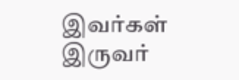இவர்கள் இருவர்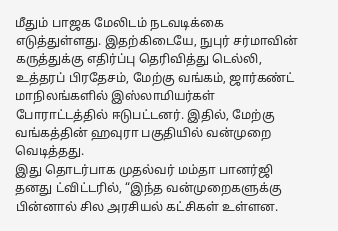மீதும் பாஜக மேலிடம் நடவடிக்கை எடுத்துள்ளது. இதற்கிடையே, நுபுர் சர்மாவின் கருத்துக்கு எதிர்ப்பு தெரிவித்து டெல்லி, உத்தரப் பிரதேசம், மேற்கு வங்கம், ஜார்கண்ட் மாநிலங்களில் இஸ்லாமியர்கள் போராட்டத்தில் ஈடுபட்டனர். இதில், மேற்கு வங்கத்தின் ஹவுரா பகுதியில் வன்முறை வெடித்தது.
இது தொடர்பாக முதல்வர் மம்தா பானர்ஜி தனது ட்விட்டரில், “இந்த வன்முறைகளுக்கு பின்னால் சில அரசியல் கட்சிகள் உள்ளன.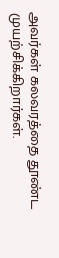அவர்கள் கலவரத்தை தூண்ட முயற்சிக்கிறார்கள்.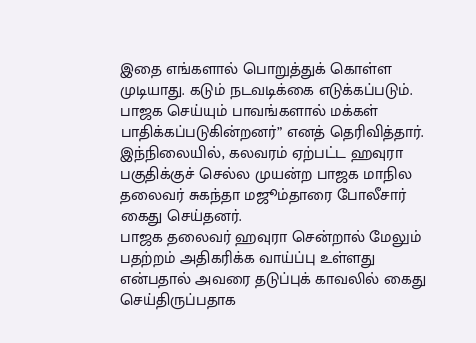இதை எங்களால் பொறுத்துக் கொள்ள முடியாது. கடும் நடவடிக்கை எடுக்கப்படும். பாஜக செய்யும் பாவங்களால் மக்கள் பாதிக்கப்படுகின்றனர்” எனத் தெரிவித்தார்.
இந்நிலையில், கலவரம் ஏற்பட்ட ஹவுரா பகுதிக்குச் செல்ல முயன்ற பாஜக மாநில தலைவர் சுகந்தா மஜூம்தாரை போலீசார் கைது செய்தனர்.
பாஜக தலைவர் ஹவுரா சென்றால் மேலும் பதற்றம் அதிகரிக்க வாய்ப்பு உள்ளது என்பதால் அவரை தடுப்புக் காவலில் கைது செய்திருப்பதாக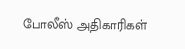போலீஸ் அதிகாரிகள்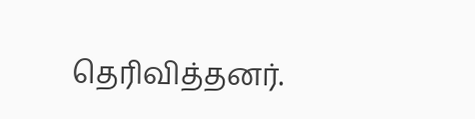தெரிவித்தனர்.